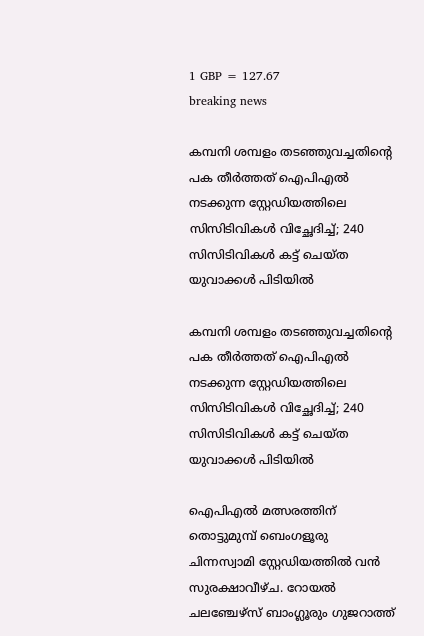1 GBP = 127.67
breaking news

കമ്പനി ശമ്പളം തടഞ്ഞുവച്ചതിന്റെ പക തീര്‍ത്തത് ഐപിഎല്‍ നടക്കുന്ന സ്റ്റേഡിയത്തിലെ സിസിടിവികള്‍ വിച്ഛേദിച്ച്; 240 സിസിടിവികള്‍ കട്ട് ചെയ്ത യുവാക്കള്‍ പിടിയില്‍

കമ്പനി ശമ്പളം തടഞ്ഞുവച്ചതിന്റെ പക തീര്‍ത്തത് ഐപിഎല്‍ നടക്കുന്ന സ്റ്റേഡിയത്തിലെ സിസിടിവികള്‍ വിച്ഛേദിച്ച്; 240 സിസിടിവികള്‍ കട്ട് ചെയ്ത യുവാക്കള്‍ പിടിയില്‍

ഐപിഎല്‍ മത്സരത്തിന് തൊട്ടുമുമ്പ് ബെംഗളൂരു ചിന്നസ്വാമി സ്റ്റേഡിയത്തില്‍ വന്‍ സുരക്ഷാവീഴ്ച. റോയല്‍ ചലഞ്ചേഴ്‌സ് ബാംഗ്ലൂരും ഗുജറാത്ത്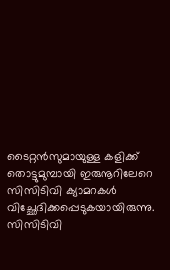ടൈറ്റന്‍സുമായുള്ള കളിക്ക് തൊട്ടുമുമ്പായി ഇരുനൂറിലേറെ സിസിടിവി ക്യാമറകള്‍ വിച്ഛേദിക്കപ്പെടുകയായിരുന്നു. സിസിടിവി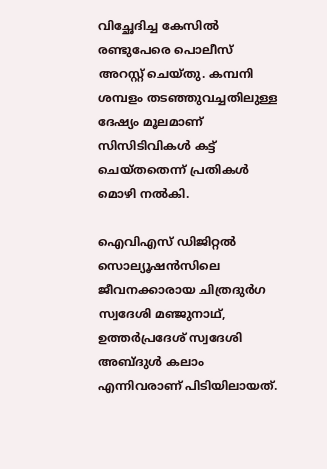വിച്ഛേദിച്ച കേസില്‍ രണ്ടുപേരെ പൊലീസ് അറസ്റ്റ് ചെയ്തു. കമ്പനി ശമ്പളം തടഞ്ഞുവച്ചതിലുള്ള ദേഷ്യം മൂലമാണ് സിസിടിവികള്‍ കട്ട് ചെയ്തതെന്ന് പ്രതികള്‍ മൊഴി നല്‍കി.

ഐവിഎസ് ഡിജിറ്റല്‍ സൊല്യൂഷന്‍സിലെ ജീവനക്കാരായ ചിത്രദുര്‍ഗ സ്വദേശി മഞ്ജുനാഥ്, ഉത്തര്‍പ്രദേശ് സ്വദേശി അബ്ദുള്‍ കലാം എന്നിവരാണ് പിടിയിലായത്.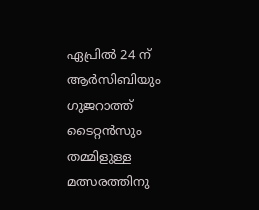ഏപ്രില്‍ 24 ന് ആര്‍സിബിയും ഗുജറാത്ത് ടൈറ്റന്‍സും തമ്മിളുള്ള മത്സരത്തിനു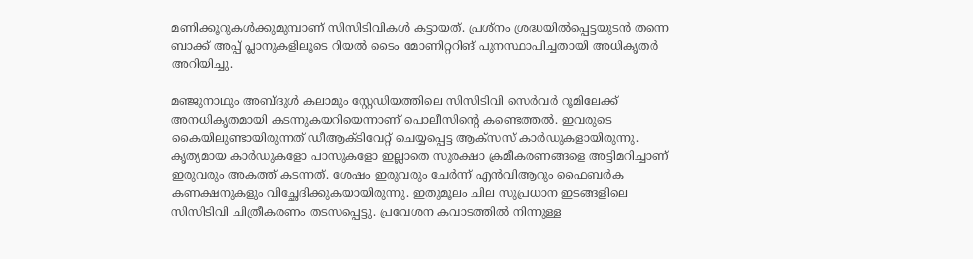മണിക്കൂറുകള്‍ക്കുമുമ്പാണ് സിസിടിവികള്‍ കട്ടായത്. പ്രശ്‌നം ശ്രദ്ധയില്‍പ്പെട്ടയുടന്‍ തന്നെ ബാക്ക് അപ്പ് പ്ലാനുകളിലൂടെ റിയല്‍ ടൈം മോണിറ്ററിങ് പുനസ്ഥാപിച്ചതായി അധികൃതര്‍ അറിയിച്ചു.

മഞ്ജുനാഥും അബ്ദുള്‍ കലാമും സ്റ്റേഡിയത്തിലെ സിസിടിവി സെര്‍വര്‍ റൂമിലേക്ക് അനധികൃതമായി കടന്നുകയറിയെന്നാണ് പൊലീസിന്റെ കണ്ടെത്തല്‍. ഇവരുടെ കൈയിലുണ്ടായിരുന്നത് ഡീആക്ടിവേറ്റ് ചെയ്യപ്പെട്ട ആക്‌സസ് കാര്‍ഡുകളായിരുന്നു. കൃത്യമായ കാര്‍ഡുകളോ പാസുകളോ ഇല്ലാതെ സുരക്ഷാ ക്രമീകരണങ്ങളെ അട്ടിമറിച്ചാണ് ഇരുവരും അകത്ത് കടന്നത്. ശേഷം ഇരുവരും ചേര്‍ന്ന് എന്‍വിആറും ഫൈബര്‍ക കണക്ഷനുകളും വിച്ഛേദിക്കുകയായിരുന്നു. ഇതുമൂലം ചില സുപ്രധാന ഇടങ്ങളിലെ സിസിടിവി ചിത്രീകരണം തടസപ്പെട്ടു. പ്രവേശന കവാടത്തില്‍ നിന്നുള്ള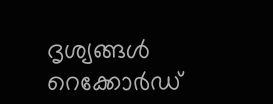ദൃശ്യങ്ങള്‍ റെക്കോര്‍ഡ്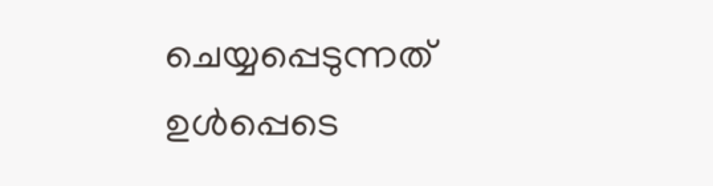ചെയ്യപ്പെടുന്നത് ഉള്‍പ്പെടെ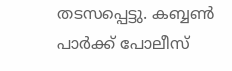തടസപ്പെട്ടു. കബ്ബണ്‍ പാര്‍ക്ക് പോലീസ്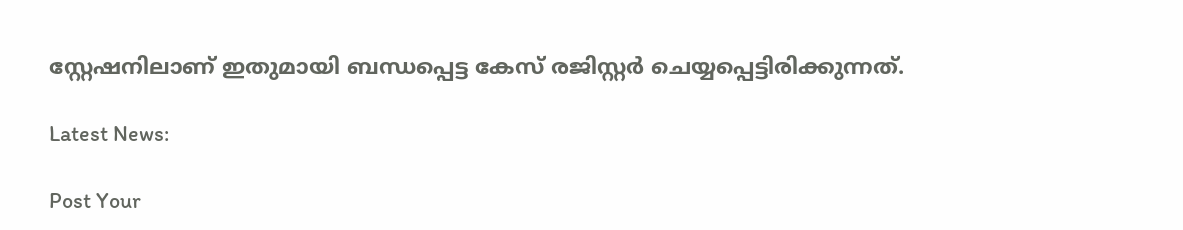സ്റ്റേഷനിലാണ് ഇതുമായി ബന്ധപ്പെട്ട കേസ് രജിസ്റ്റര്‍ ചെയ്യപ്പെട്ടിരിക്കുന്നത്.

Latest News:

Post Your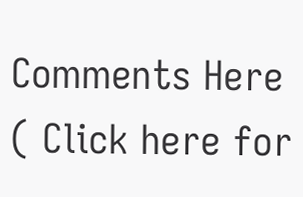Comments Here ( Click here for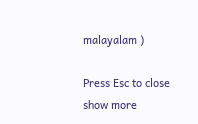malayalam )

Press Esc to close
show more